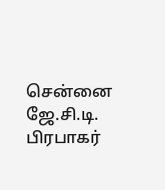சென்னை ஜே.சி.டி. பிரபாகர்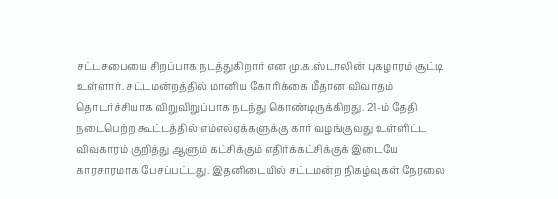சட்டசபையை சிறப்பாக நடத்துகிறார் என மு.க.ஸ்டாலின் புகழாரம் சூட்டி உள்ளார். சட்டமன்றத்தில் மானிய கோரிக்கை மீதான விவாதம் தொடர்ச்சியாக விறுவிறுப்பாக நடந்து கொண்டிருக்கிறது. 21-ம் தேதி நடைபெற்ற கூட்டத்தில் எம்எல்ஏக்களுக்கு கார் வழங்குவது உள்ளிட்ட விவகாரம் குறித்து ஆளும் கட்சிக்கும் எதிர்க்கட்சிக்குக் இடையே காரசாரமாக பேசப்பட்டது. இதனிடையில் சட்டமன்ற நிகழ்வுகள் நேரலை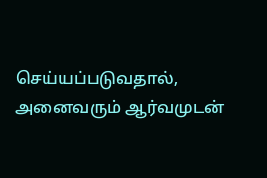செய்யப்படுவதால், அனைவரும் ஆர்வமுடன்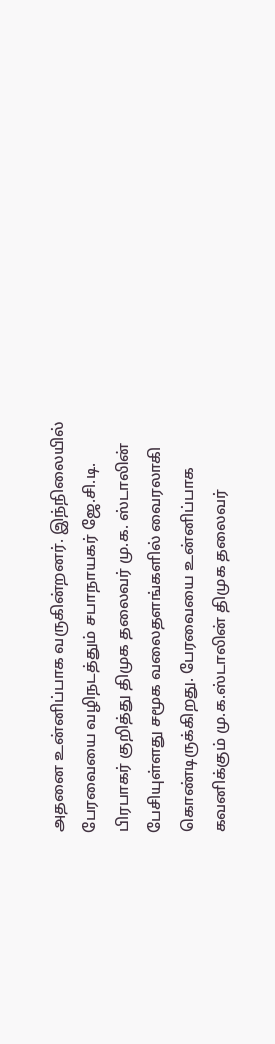அதனை உன்னிப்பாக வருகின்றனர். இந்நிலையில் பேரவையை வழிநடத்தும் சபாநாயகர் ஜே.சி.டி. பிரபாகர் குறித்து திமுக தலைவர் மு.க. ஸ்டாலின் பேசியுள்ளது சமூக வலைதளங்களில் வைரலாகி கொண்டிருக்கிறது. பேரவையை உன்னிப்பாக கவனிக்கும் மு.க.ஸ்டாலின் திமுக தலைவர்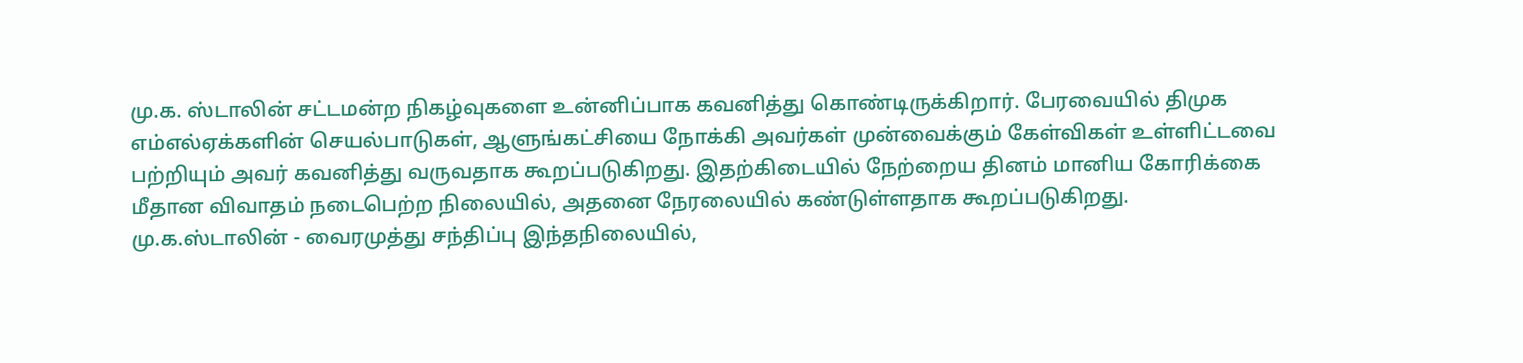மு.க. ஸ்டாலின் சட்டமன்ற நிகழ்வுகளை உன்னிப்பாக கவனித்து கொண்டிருக்கிறார். பேரவையில் திமுக எம்எல்ஏக்களின் செயல்பாடுகள், ஆளுங்கட்சியை நோக்கி அவர்கள் முன்வைக்கும் கேள்விகள் உள்ளிட்டவை பற்றியும் அவர் கவனித்து வருவதாக கூறப்படுகிறது. இதற்கிடையில் நேற்றைய தினம் மானிய கோரிக்கை மீதான விவாதம் நடைபெற்ற நிலையில், அதனை நேரலையில் கண்டுள்ளதாக கூறப்படுகிறது. மு.க.ஸ்டாலின் - வைரமுத்து சந்திப்பு இந்தநிலையில்,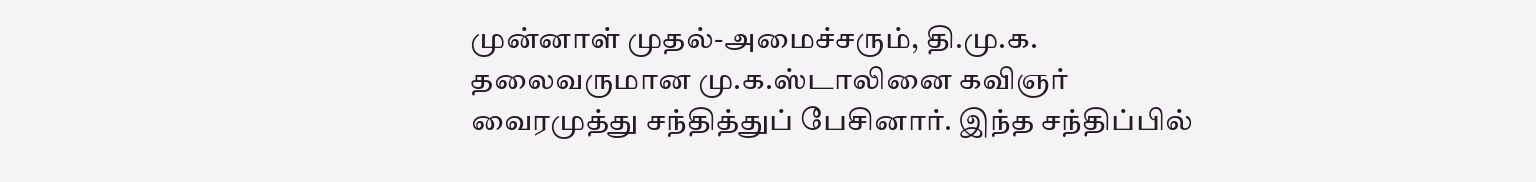முன்னாள் முதல்-அமைச்சரும், தி.மு.க. தலைவருமான மு.க.ஸ்டாலினை கவிஞர் வைரமுத்து சந்தித்துப் பேசினார். இந்த சந்திப்பில்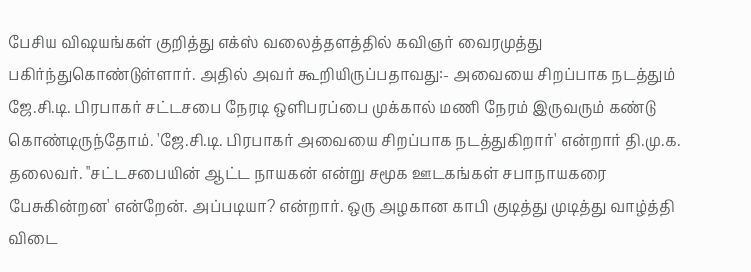பேசிய விஷயங்கள் குறித்து எக்ஸ் வலைத்தளத்தில் கவிஞர் வைரமுத்து பகிர்ந்துகொண்டுள்ளார். அதில் அவர் கூறியிருப்பதாவது:- அவையை சிறப்பாக நடத்தும் ஜே.சி.டி. பிரபாகர் சட்டசபை நேரடி ஒளிபரப்பை முக்கால் மணி நேரம் இருவரும் கண்டு கொண்டிருந்தோம். 'ஜே.சி.டி. பிரபாகர் அவையை சிறப்பாக நடத்துகிறார்' என்றார் தி.மு.க. தலைவர். "சட்டசபையின் ஆட்ட நாயகன் என்று சமூக ஊடகங்கள் சபாநாயகரை பேசுகின்றன' என்றேன். அப்படியா? என்றார். ஒரு அழகான காபி குடித்து முடித்து வாழ்த்தி விடை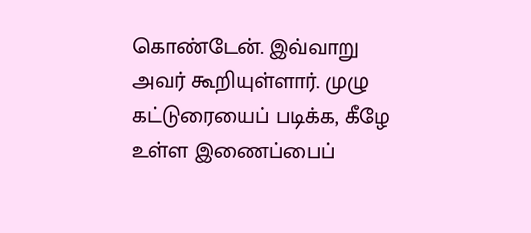கொண்டேன். இவ்வாறு அவர் கூறியுள்ளார். முழு கட்டுரையைப் படிக்க, கீழே உள்ள இணைப்பைப்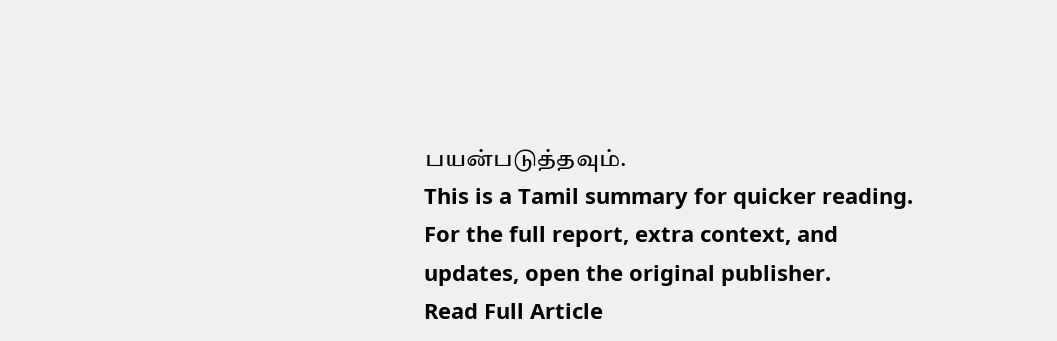பயன்படுத்தவும்.
This is a Tamil summary for quicker reading. For the full report, extra context, and updates, open the original publisher.
Read Full Article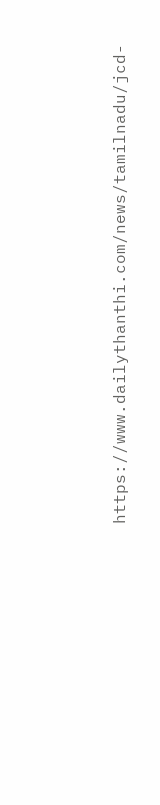https://www.dailythanthi.com/news/tamilnadu/jcd-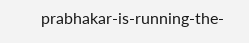prabhakar-is-running-the-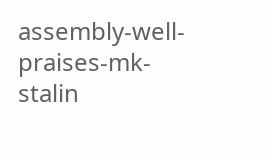assembly-well-praises-mk-stalin